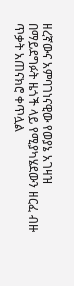ዘረኛውና አምባገነናዊው የወያኔ አገዛዝ በማይደግፉት ዜጎች ላይ የሚያካሄደውን ዘርፈ ብዙ ጥቃት አጠናክሮ ቀጥሏል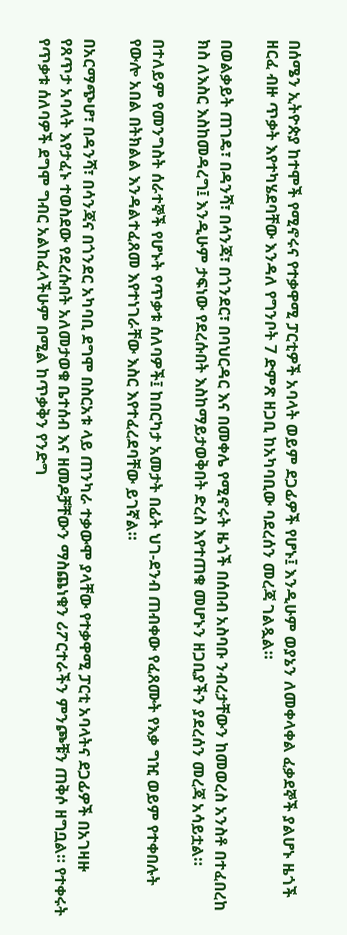በሰሜን ኢትዮጵያ ከተሞች የሚኖሩና የተቃዋሚ ፓርቲዎች አባላት ወይም ደጋፊዎች የሆኑ፤ እንዲሁም ወያኔን ለመቀላቀል ፈቃደኞች ያልሆኑ ዜጎች ዘርፈ ብዙ ጥቃት እየተካሄደባቸው እንዳለ የግንቦት 7 ድምጽ ዘጋቢ ከአካባቢው ባደረሰን መረጃ ገልጿል።

በወልቃይት ጠገዴ፣ በዳንሻ፣ በሳንጃ፣ በጎንደር፣ በባህርዳር እና በመቀሌ የሚኖሩት ዜጎች በሰበብ አስባቡ ንብረታቸውን ከመወረስ አንስቶ በተፈበረከ ክስ ለእስር እስከመዳረግ፤ እንዲሁም ታፍነው የደረሱበት እስከማይታወቅበት ድረስ እየተጠቁ መሆኑን ዘጋቢያችን ያደረሰን መረጃ አሳይቷል።

በተለይም የመንግስት ሰራተኞች የሆኑት የጥቃቱ ሰለባዎች፤ ከበርካታ አመታት በፊት ህገ-ደንብ ጠብቀው የፈጸሙት የእቃ ግዢ ወይም የተቀበሉት የውሎ አበል በትክልል እንዳልተፈጸመ እየተነገራቸው እስር እየተፈረደባቸው ይገኛል።

በአርማጭሆ፣ በዳንሻ፣ በሳንጃና በጎንደር አካባቢ ደግሞ በስርአቱ ላይ ጠንካራ ተቃውሞ ያላቸው የተቃዋሚ ፓርቲ አባላትና ደጋፊዎች በአገዛዙ የጸጥታ አባላት እየታፈኑ ተወስደው የደረሱበት አለመታወቁ ቤተሰብ እና ዘመዶቻቸውን ማስጨነቁን ሪፖርተራችን ምንጮቹን ጠቅሶ ዘግቧል። የተቀሩት የጥቃቱ ሰለባዎች ደግሞ ግብር አልከፈላችሁም በሚል ከጥቃቅን የንድግ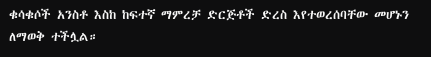ቁሳቁሶች አንስቶ እስከ ከፍተኛ ማምረቻ ድርጅቶች ድረስ እየተወረሰባቸው መሆኑን ለማወቅ ተችሏል።